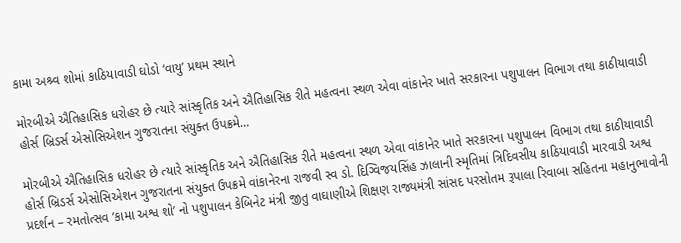કામા અશ્ર્વ શોમાં કાઠિયાવાડી ઘોડો ‘વાયુ’ પ્રથમ સ્થાને

મોરબીએ ઐતિહાસિક ધરોહર છે ત્યારે સાંસ્કૃતિક અને ઐતિહાસિક રીતે મહત્વના સ્થળ એવા વાંકાનેર ખાતે સરકારના પશુપાલન વિભાગ તથા કાઠીયાવાડી હોર્સ બ્રિડર્સ એસોસિએશન ગુજરાતના સંયુક્ત ઉપક્રમે…

મોરબીએ ઐતિહાસિક ધરોહર છે ત્યારે સાંસ્કૃતિક અને ઐતિહાસિક રીતે મહત્વના સ્થળ એવા વાંકાનેર ખાતે સરકારના પશુપાલન વિભાગ તથા કાઠીયાવાડી હોર્સ બ્રિડર્સ એસોસિએશન ગુજરાતના સંયુક્ત ઉપક્રમે વાંકાનેરના રાજવી સ્વ ડો. દિગ્વિજયસિંહ ઝાલાની સ્મૃતિમાં ત્રિદિવસીય કાઠિયાવાડી મારવાડી અશ્વ પ્રદર્શન – રમતોત્સવ ’કામા અશ્વ શો’ નો પશુપાલન કેબિનેટ મંત્રી જીતુ વાઘાણીએ શિક્ષણ રાજ્યમંત્રી સાંસદ પરસોતમ રૂપાલા રિવાબા સહિતના મહાનુભાવોની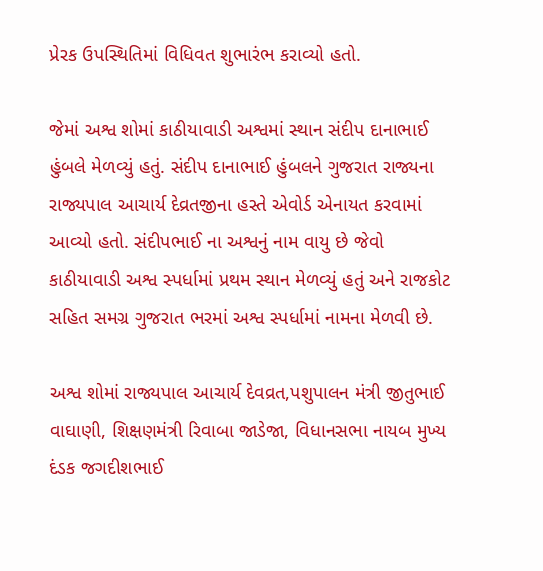પ્રેરક ઉપસ્થિતિમાં વિધિવત શુભારંભ કરાવ્યો હતો.

જેમાં અશ્વ શોમાં કાઠીયાવાડી અશ્વમાં સ્થાન સંદીપ દાનાભાઈ હુંબલે મેળવ્યું હતું. સંદીપ દાનાભાઈ હુંબલને ગુજરાત રાજ્યના રાજ્યપાલ આચાર્ય દેવ્રતજીના હસ્તે એવોર્ડ એનાયત કરવામાં આવ્યો હતો. સંદીપભાઈ ના અશ્વનું નામ વાયુ છે જેવો કાઠીયાવાડી અશ્વ સ્પર્ધામાં પ્રથમ સ્થાન મેળવ્યું હતું અને રાજકોટ સહિત સમગ્ર ગુજરાત ભરમાં અશ્વ સ્પર્ધામાં નામના મેળવી છે.

અશ્વ શોમાં રાજ્યપાલ આચાર્ય દેવવ્રત,પશુપાલન મંત્રી જીતુભાઈ વાઘાણી, શિક્ષણમંત્રી રિવાબા જાડેજા, વિધાનસભા નાયબ મુખ્ય દંડક જગદીશભાઈ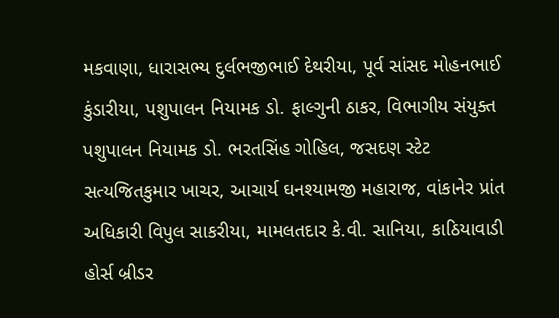મકવાણા, ધારાસભ્ય દુર્લભજીભાઈ દેથરીયા, પૂર્વ સાંસદ મોહનભાઈ કુંડારીયા, પશુપાલન નિયામક ડો. ફાલ્ગુની ઠાકર, વિભાગીય સંયુક્ત પશુપાલન નિયામક ડો. ભરતસિંહ ગોહિલ, જસદણ સ્ટેટ સત્યજિતકુમાર ખાચર, આચાર્ય ઘનશ્યામજી મહારાજ, વાંકાનેર પ્રાંત અધિકારી વિપુલ સાકરીયા, મામલતદાર કે.વી. સાનિયા, કાઠિયાવાડી હોર્સ બ્રીડર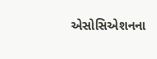એસોસિએશનના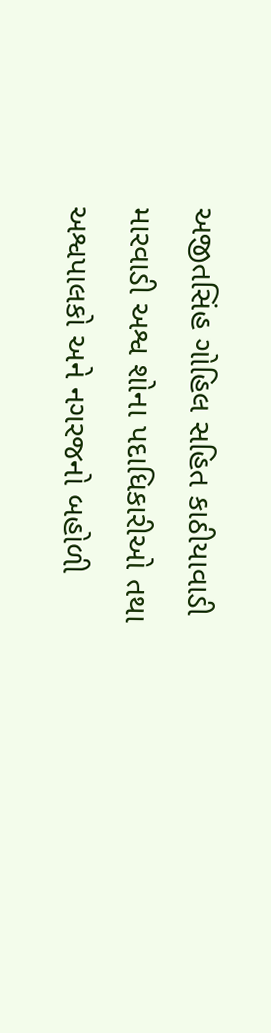અજીતસિંહ ગોહિલ સહિત કાઠીયાવાડી મારવાડી અશ્વ શોના પદાધિકારીઓ તથા અશ્વપાલકો અને નગરજનો બહોળી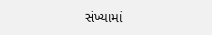સંખ્યામાં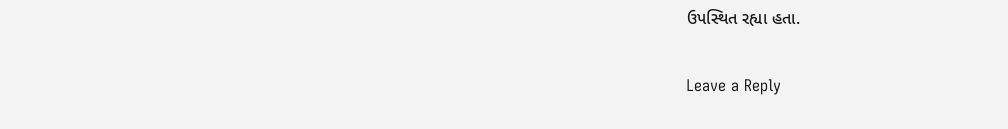ઉપસ્થિત રહ્યા હતા.

Leave a Reply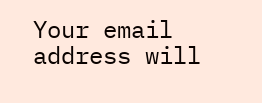Your email address will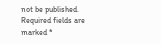not be published. Required fields are marked *